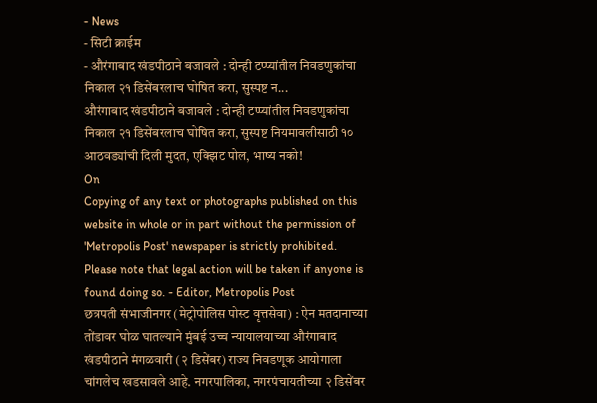- News
- सिटी क्राईम
- औरंगाबाद खंडपीठाने बजावले : दोन्ही टप्प्यांतील निवडणुकांचा निकाल २१ डिसेंबरलाच घोषित करा, सुस्पष्ट न...
औरंगाबाद खंडपीठाने बजावले : दोन्ही टप्प्यांतील निवडणुकांचा निकाल २१ डिसेंबरलाच घोषित करा, सुस्पष्ट नियमावलीसाठी १० आठवड्यांची दिली मुदत, एक्झिट पोल, भाष्य नको!
On
Copying of any text or photographs published on this website in whole or in part without the permission of 'Metropolis Post' newspaper is strictly prohibited. Please note that legal action will be taken if anyone is found doing so. - Editor, Metropolis Post
छत्रपती संभाजीनगर (मेट्रोपोलिस पोस्ट वृत्तसेवा) : ऐन मतदानाच्या तोंडावर घोळ घातल्याने मुंबई उच्च न्यायालयाच्या औरंगाबाद खंडपीठाने मंगळवारी (२ डिसेंबर) राज्य निवडणूक आयोगाला चांगलेच खडसावले आहे. नगरपालिका, नगरपंचायतीच्या २ डिसेंबर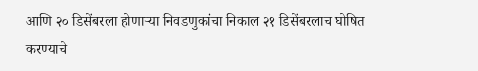आणि २० डिसेंबरला होणाऱ्या निवडणुकांचा निकाल २१ डिसेंबरलाच घोषित करण्याचे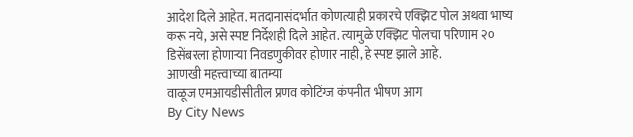आदेश दिले आहेत. मतदानासंदर्भात कोणत्याही प्रकारचे एक्झिट पोल अथवा भाष्य करू नये, असे स्पष्ट निर्देशही दिले आहेत. त्यामुळे एक्झिट पोलचा परिणाम २० डिसेंबरला होणाऱ्या निवडणुकीवर होणार नाही, हे स्पष्ट झाले आहे.
आणखी महत्त्वाच्या बातम्या
वाळूज एमआयडीसीतील प्रणव कोटिंग्ज कंपनीत भीषण आग
By City News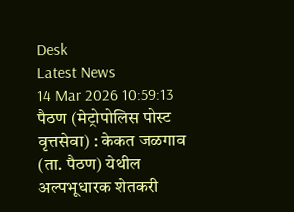Desk
Latest News
14 Mar 2026 10:59:13
पैठण (मेट्रोपोलिस पोस्ट वृत्तसेवा) : केकत जळगाव (ता. पैठण) येथील अल्पभूधारक शेतकरी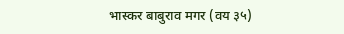भास्कर बाबुराव मगर (वय ३५)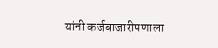यांनी कर्जबाजारीपणाला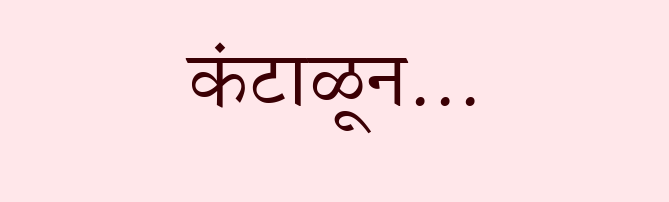कंटाळून...